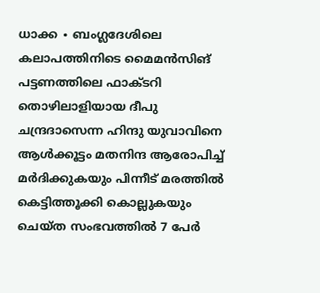ധാക്ക ∙ ബംഗ്ലദേശിലെ കലാപത്തിനിടെ മൈമൻസിങ് പട്ടണത്തിലെ ഫാക്ടറി തൊഴിലാളിയായ ദീപു ചന്ദ്രദാസെന്ന ഹിന്ദു യുവാവിനെ ആൾക്കൂട്ടം മതനിന്ദ ആരോപിച്ച് മർദിക്കുകയും പിന്നീട് മരത്തിൽ കെട്ടിത്തൂക്കി കൊല്ലുകയും ചെയ്ത സംഭവത്തിൽ 7 പേർ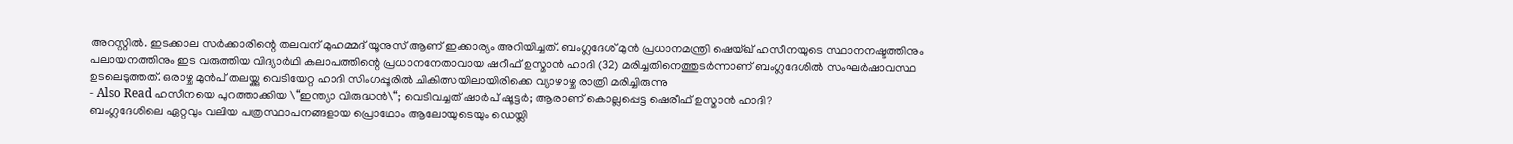അറസ്റ്റിൽ. ഇടക്കാല സർക്കാരിന്റെ തലവന് മുഹമ്മദ് യൂനുസ് ആണ് ഇക്കാര്യം അറിയിച്ചത്. ബംഗ്ലദേശ് മുൻ പ്രധാനമന്ത്രി ഷെയ്ഖ് ഹസീനയുടെ സ്ഥാനനഷ്ടത്തിനും പലായനത്തിനും ഇട വരുത്തിയ വിദ്യാർഥി കലാപത്തിന്റെ പ്രധാനനേതാവായ ഷറീഫ് ഉസ്മാൻ ഹാദി (32) മരിച്ചതിനെത്തുടർന്നാണ് ബംഗ്ലദേശിൽ സംഘർഷാവസ്ഥ ഉടലെടുത്തത്. ഒരാഴ്ച മുൻപ് തലയ്ക്കു വെടിയേറ്റ ഹാദി സിംഗപ്പൂരിൽ ചികിത്സയിലായിരിക്കെ വ്യാഴാഴ്ച രാത്രി മരിച്ചിരുന്നു
- Also Read ഹസീനയെ പുറത്താക്കിയ \“ഇന്ത്യാ വിരുദ്ധൻ\“; വെടിവച്ചത് ഷാർപ് ഷൂട്ടർ; ആരാണ് കൊല്ലപ്പെട്ട ഷെരീഫ് ഉസ്മാൻ ഹാദി?
ബംഗ്ലദേശിലെ ഏറ്റവും വലിയ പത്രസ്ഥാപനങ്ങളായ പ്രൊഥോം ആലോയുടെയും ഡെയ്ലി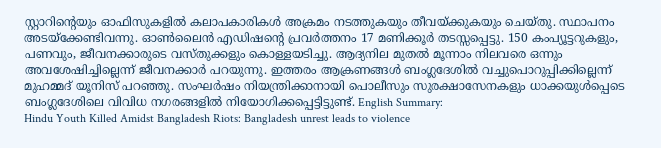സ്റ്റാറിന്റെയും ഓഫിസുകളിൽ കലാപകാരികൾ അക്രമം നടത്തുകയും തീവയ്ക്കുകയും ചെയ്തു. സ്ഥാപനം അടയ്ക്കേണ്ടിവന്നു. ഓൺലൈൻ എഡിഷന്റെ പ്രവർത്തനം 17 മണിക്കൂർ തടസ്സപ്പെട്ടു. 150 കംപ്യൂട്ടറുകളും, പണവും, ജീവനക്കാരുടെ വസ്തുക്കളും കൊള്ളയടിച്ചു. ആദ്യനില മുതൽ മൂന്നാം നിലവരെ ഒന്നും അവശേഷിച്ചില്ലെന്ന് ജീവനക്കാർ പറയുന്നു. ഇത്തരം ആക്രണങ്ങൾ ബംഗ്ലദേശിൽ വച്ചുപൊറുപ്പിക്കില്ലെന്ന് മുഹമ്മദ് യൂനിസ് പറഞ്ഞു. സംഘർഷം നിയന്ത്രിക്കാനായി പൊലീസും സുരക്ഷാസേനകളും ധാക്കയുൾപ്പെടെ ബംഗ്ലദേശിലെ വിവിധ നഗരങ്ങളിൽ നിയോഗിക്കപ്പെട്ടിട്ടുണ്ട്. English Summary:
Hindu Youth Killed Amidst Bangladesh Riots: Bangladesh unrest leads to violence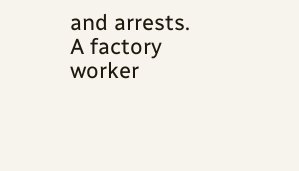and arrests. A factory worker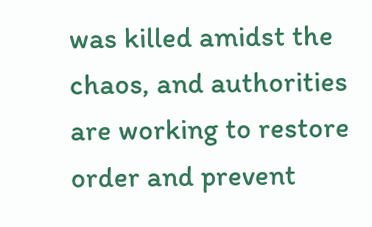was killed amidst the chaos, and authorities are working to restore order and prevent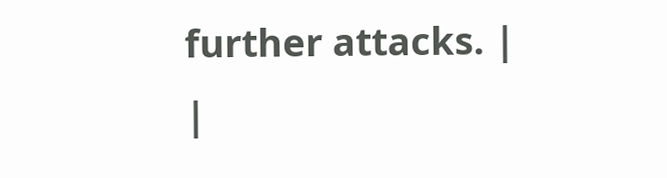further attacks. |
|